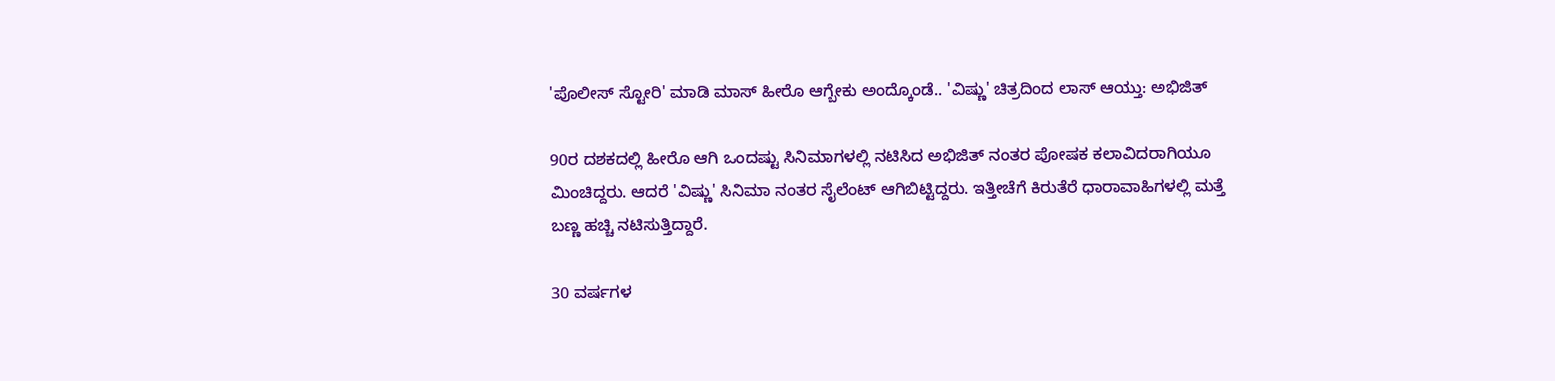'ಪೊಲೀಸ್ ಸ್ಟೋರಿ' ಮಾಡಿ ಮಾಸ್ ಹೀರೊ ಆಗ್ಬೇಕು ಅಂದ್ಕೊಂಡೆ.. 'ವಿಷ್ಣು' ಚಿತ್ರದಿಂದ ಲಾಸ್ ಆಯ್ತು: ಅಭಿಜಿತ್

90ರ ದಶಕದಲ್ಲಿ ಹೀರೊ ಆಗಿ ಒಂದಷ್ಟು ಸಿನಿಮಾಗಳಲ್ಲಿ ನಟಿಸಿದ ಅಭಿಜಿತ್ ನಂತರ ಪೋಷಕ ಕಲಾವಿದರಾಗಿಯೂ ಮಿಂಚಿದ್ದರು. ಆದರೆ 'ವಿಷ್ಣು' ಸಿನಿಮಾ ನಂತರ ಸೈಲೆಂಟ್ ಆಗಿಬಿಟ್ಟಿದ್ದರು. ಇತ್ತೀಚೆಗೆ ಕಿರುತೆರೆ ಧಾರಾವಾಹಿಗಳಲ್ಲಿ ಮತ್ತೆ ಬಣ್ಣ ಹಚ್ಚಿ ನಟಿಸುತ್ತಿದ್ದಾರೆ.

30 ವರ್ಷಗಳ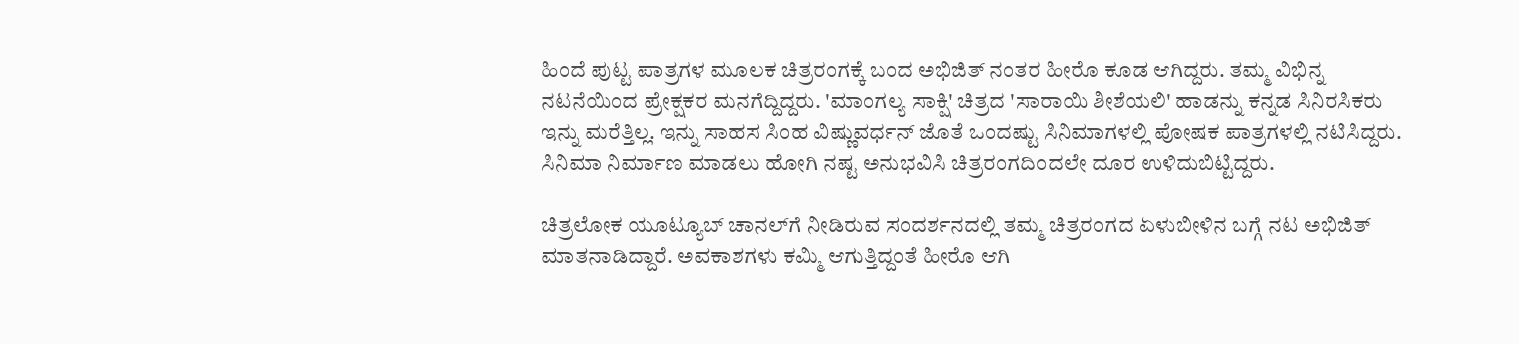ಹಿಂದೆ ಪುಟ್ಟ ಪಾತ್ರಗಳ ಮೂಲಕ ಚಿತ್ರರಂಗಕ್ಕೆ ಬಂದ ಅಭಿಜಿತ್ ನಂತರ ಹೀರೊ ಕೂಡ ಆಗಿದ್ದರು. ತಮ್ಮ ವಿಭಿನ್ನ ನಟನೆಯಿಂದ ಪ್ರೇಕ್ಷಕರ ಮನಗೆದ್ದಿದ್ದರು. 'ಮಾಂಗಲ್ಯ ಸಾಕ್ಷಿ' ಚಿತ್ರದ 'ಸಾರಾಯಿ ಶೀಶೆಯಲಿ' ಹಾಡನ್ನು ಕನ್ನಡ ಸಿನಿರಸಿಕರು ಇನ್ನು ಮರೆತ್ತಿಲ್ಲ. ಇನ್ನು ಸಾಹಸ ಸಿಂಹ ವಿಷ್ಣುವರ್ಧನ್‌ ಜೊತೆ ಒಂದಷ್ಟು ಸಿನಿಮಾಗಳಲ್ಲಿ ಪೋಷಕ ಪಾತ್ರಗಳಲ್ಲಿ ನಟಿಸಿದ್ದರು. ಸಿನಿಮಾ ನಿರ್ಮಾಣ ಮಾಡಲು ಹೋಗಿ ನಷ್ಟ ಅನುಭವಿಸಿ ಚಿತ್ರರಂಗದಿಂದಲೇ ದೂರ ಉಳಿದುಬಿಟ್ಟಿದ್ದರು.

ಚಿತ್ರಲೋಕ ಯೂಟ್ಯೂಬ್‌ ಚಾನಲ್‌ಗೆ ನೀಡಿರುವ ಸಂದರ್ಶನದಲ್ಲಿ ತಮ್ಮ ಚಿತ್ರರಂಗದ ಏಳುಬೀಳಿನ ಬಗ್ಗೆ ನಟ ಅಭಿಜಿತ್ ಮಾತನಾಡಿದ್ದಾರೆ. ಅವಕಾಶಗಳು ಕಮ್ಮಿ ಆಗುತ್ತಿದ್ದಂತೆ ಹೀರೊ ಆಗಿ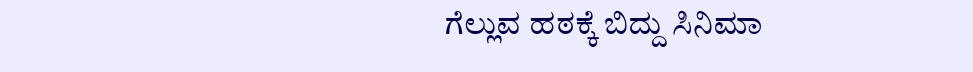ಗೆಲ್ಲುವ ಹಠಕ್ಕೆ ಬಿದ್ದು ಸಿನಿಮಾ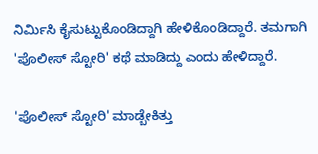ನಿರ್ಮಿಸಿ ಕೈಸುಟ್ಟುಕೊಂಡಿದ್ದಾಗಿ ಹೇಳಿಕೊಂಡಿದ್ದಾರೆ. ತಮಗಾಗಿ 'ಪೊಲೀಸ್‌ ಸ್ಟೋರಿ' ಕಥೆ ಮಾಡಿದ್ದು ಎಂದು ಹೇಳಿದ್ದಾರೆ.

'ಪೊಲೀಸ್ ಸ್ಟೋರಿ' ಮಾಡ್ಬೇಕಿತ್ತು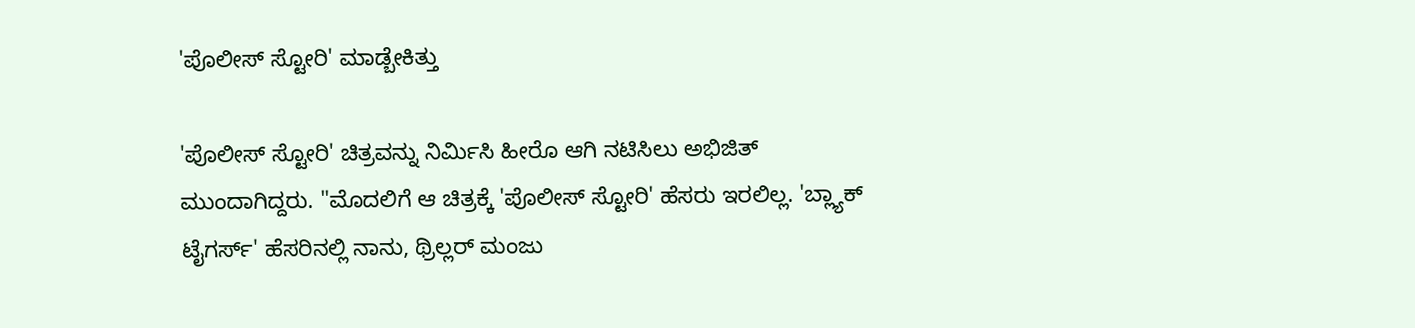'ಪೊಲೀಸ್ ಸ್ಟೋರಿ' ಮಾಡ್ಬೇಕಿತ್ತು

'ಪೊಲೀಸ್ ಸ್ಟೋರಿ' ಚಿತ್ರವನ್ನು ನಿರ್ಮಿಸಿ ಹೀರೊ ಆಗಿ ನಟಿಸಿಲು ಅಭಿಜಿತ್ ಮುಂದಾಗಿದ್ದರು. "ಮೊದಲಿಗೆ ಆ ಚಿತ್ರಕ್ಕೆ 'ಪೊಲೀಸ್ ಸ್ಟೋರಿ' ಹೆಸರು ಇರಲಿಲ್ಲ. 'ಬ್ಲ್ಯಾಕ್ ಟೈಗರ್ಸ್' ಹೆಸರಿನಲ್ಲಿ ನಾನು, ಥ್ರಿಲ್ಲರ್ ಮಂಜು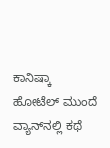ಕಾನಿಷ್ಕಾ ಹೋಟೆಲ್ ಮುಂದೆ ವ್ಯಾನ್‌ನಲ್ಲಿ ಕಥೆ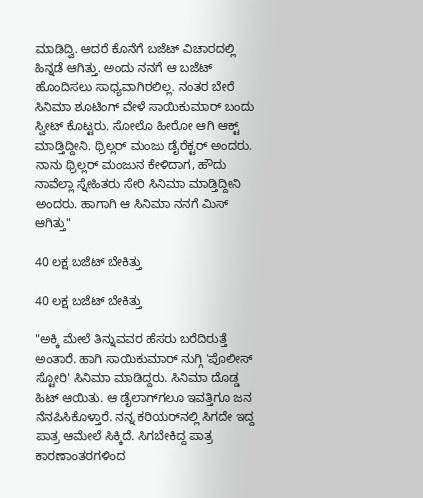ಮಾಡಿದ್ವಿ. ಆದರೆ ಕೊನೆಗೆ ಬಜೆಟ್ ವಿಚಾರದಲ್ಲಿ ಹಿನ್ನಡೆ ಆಗಿತ್ತು. ಅಂದು ನನಗೆ ಆ ಬಜೆಟ್ ಹೊಂದಿಸಲು ಸಾಧ್ಯವಾಗಿರಲಿಲ್ಲ. ನಂತರ ಬೇರೆ ಸಿನಿಮಾ ಶೂಟಿಂಗ್ ವೇಳೆ ಸಾಯಿಕುಮಾರ್ ಬಂದು ಸ್ವೀಟ್ ಕೊಟ್ಟರು. ಸೋಲೊ ಹೀರೋ ಆಗಿ ಆಕ್ಟ್ ಮಾಡ್ತಿದ್ದೀನಿ. ಥ್ರಿಲ್ಲರ್ ಮಂಜು ಡೈರೆಕ್ಟರ್ ಅಂದರು. ನಾನು ಥ್ರಿಲ್ಲರ್ ಮಂಜುನ ಕೇಳಿದಾಗ, ಹೌದು ನಾವೆಲ್ಲಾ ಸ್ನೇಹಿತರು ಸೇರಿ ಸಿನಿಮಾ ಮಾಡ್ತಿದ್ದೀನಿ ಅಂದರು. ಹಾಗಾಗಿ ಆ ಸಿನಿಮಾ ನನಗೆ ಮಿಸ್ ಆಗಿತ್ತು"

40 ಲಕ್ಷ ಬಜೆಟ್ ಬೇಕಿತ್ತು

40 ಲಕ್ಷ ಬಜೆಟ್ ಬೇಕಿತ್ತು

"ಅಕ್ಕಿ ಮೇಲೆ ತಿನ್ನುವವರ ಹೆಸರು ಬರೆದಿರುತ್ತೆ ಅಂತಾರೆ. ಹಾಗಿ ಸಾಯಿಕುಮಾರ್ ನುಗ್ಗಿ 'ಪೊಲೀಸ್ ಸ್ಟೋರಿ' ಸಿನಿಮಾ ಮಾಡಿದ್ದರು. ಸಿನಿಮಾ ದೊಡ್ಡ ಹಿಟ್ ಆಯಿತು. ಆ ಡೈಲಾಗ್‌ಗಲೂ ಇವತ್ತಿಗೂ ಜನ ನೆನಪಿಸಿಕೊಳ್ತಾರೆ. ನನ್ನ ಕರಿಯರ್‌ನಲ್ಲಿ ಸಿಗದೇ ಇದ್ದ ಪಾತ್ರ ಆಮೇಲೆ ಸಿಕ್ಕಿದೆ. ಸಿಗಬೇಕಿದ್ದ ಪಾತ್ರ ಕಾರಣಾಂತರಗಳಿಂದ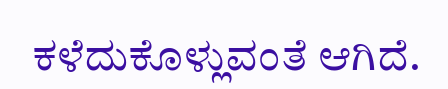ಕಳೆದುಕೊಳ್ಲುವಂತೆ ಆಗಿದೆ.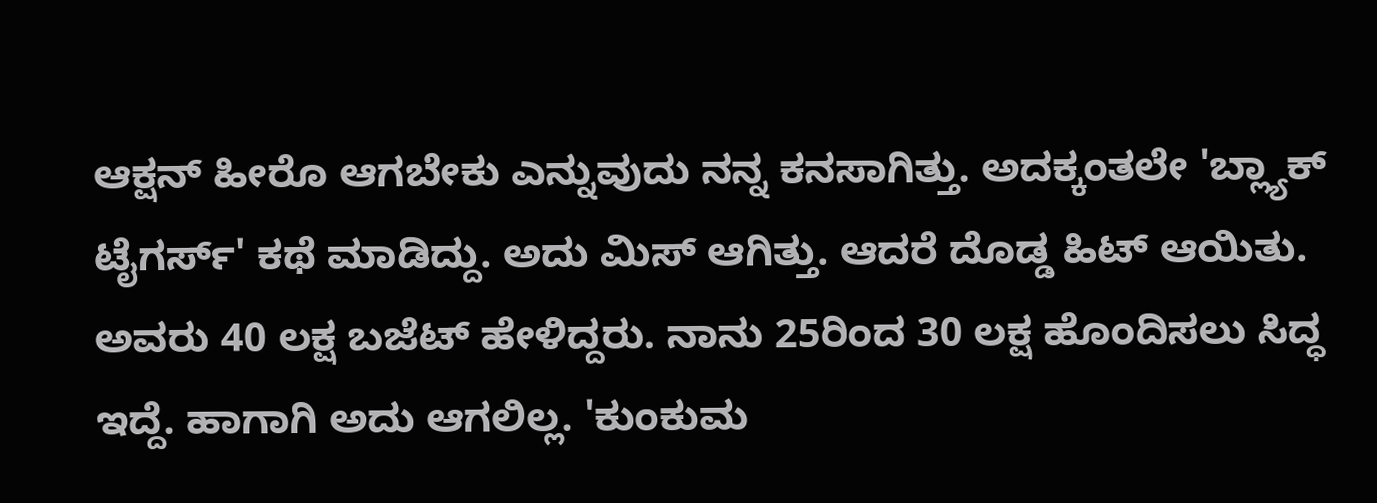ಆಕ್ಷನ್ ಹೀರೊ ಆಗಬೇಕು ಎನ್ನುವುದು ನನ್ನ ಕನಸಾಗಿತ್ತು. ಅದಕ್ಕಂತಲೇ 'ಬ್ಲ್ಯಾಕ್ ಟೈಗರ್ಸ್' ಕಥೆ ಮಾಡಿದ್ದು. ಅದು ಮಿಸ್ ಆಗಿತ್ತು. ಆದರೆ ದೊಡ್ಡ ಹಿಟ್ ಆಯಿತು. ಅವರು 40 ಲಕ್ಷ ಬಜೆಟ್ ಹೇಳಿದ್ದರು. ನಾನು 25ರಿಂದ 30 ಲಕ್ಷ ಹೊಂದಿಸಲು ಸಿದ್ಧ ಇದ್ದೆ. ಹಾಗಾಗಿ ಅದು ಆಗಲಿಲ್ಲ. 'ಕುಂಕುಮ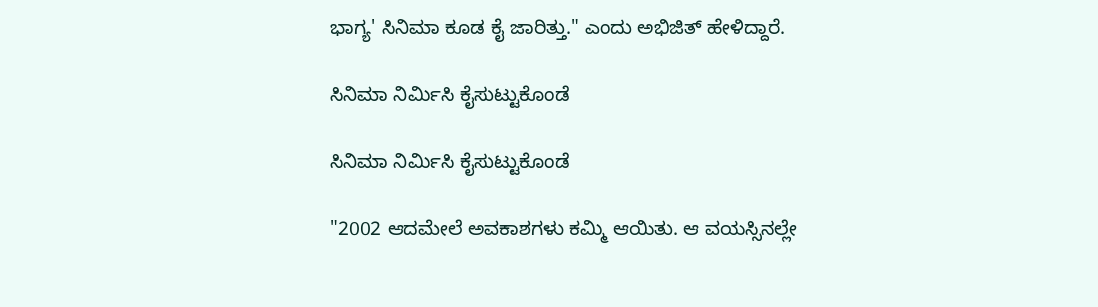ಭಾಗ್ಯ' ಸಿನಿಮಾ ಕೂಡ ಕೈ ಜಾರಿತ್ತು." ಎಂದು ಅಭಿಜಿತ್ ಹೇಳಿದ್ದಾರೆ.

ಸಿನಿಮಾ ನಿರ್ಮಿಸಿ ಕೈಸುಟ್ಟುಕೊಂಡೆ

ಸಿನಿಮಾ ನಿರ್ಮಿಸಿ ಕೈಸುಟ್ಟುಕೊಂಡೆ

"2002 ಆದಮೇಲೆ ಅವಕಾಶಗಳು ಕಮ್ಮಿ ಆಯಿತು. ಆ ವಯಸ್ಸಿನಲ್ಲೇ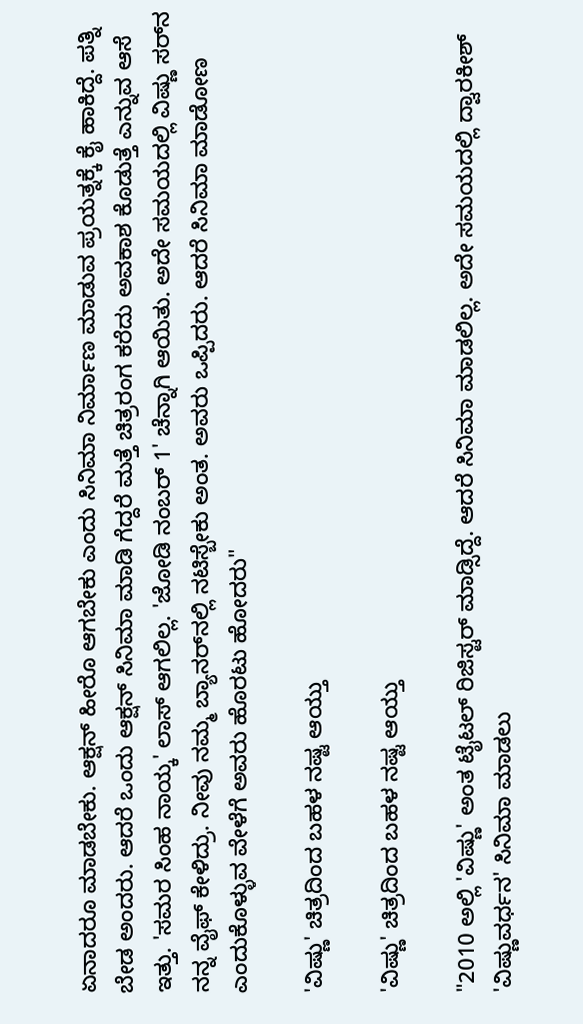ಏನಾದರೂ ಮಾಡಬೇಕು. ಆಕ್ಷನ್ ಹೀರೊ ಆಗಬೇಕು ಎಂದು ಸಿನಿಮಾ ನಿರ್ಮಾಣ ಮಾಡುವ ಪ್ರಯತ್ನಕ್ಕೆ ಕೈ ಹಾಕಿದ್ದೆ. ಪತ್ನಿ ಬೇಡ ಅಂದರು. ಆದರೆ ಒಂದು ಆಕ್ಷನ್ ಸಿನಿಮಾ ಮಾಡಿ ಗೆದ್ದರೆ ಮತ್ತೆ ಚಿತ್ರರಂಗ ಕರೆದು ಅವಕಾಶ ಕೊಡುತ್ತೆ ಎನ್ನುವ ಆಸೆ ಇತ್ತು. 'ಸಮರ ಸಿಂಹ ನಾಯ್ಕ' ಲಾಸ್ ಆಗಲಿಲ್ಲ. 'ಜೋಡಿ ನಂಬರ್‌ 1' ಚೆನ್ನಾಗಿ ಆಯಿತು. ಅದೇ ಸಮಯದಲ್ಲಿ ವಿಷ್ಣು ಸರ್‌ನ ನನ್ನ ವೈಫ್ ಕೇಳಿದ್ರು. ನೀವು ನಮ್ಮ ಬ್ಯಾನರ್‌ನಲ್ಲಿ ನಟಿಸ್ಬೇಕು ಅಂತ. ಅವರು ಒಪ್ಪಿದರು. ಆದರೆ ಸಿನಿಮಾ ಮಾಡೋಣ ಎಂದುಕೊಳ್ಳುವ ವೇಳೆಗೆ ಅವರು ಹೊರಟು ಹೋದರು"

'ವಿಷ್ಣು' ಚಿತ್ರದಿಂದ ಬಹಳ ನಷ್ಟ ಆಯ್ತು

'ವಿಷ್ಣು' ಚಿತ್ರದಿಂದ ಬಹಳ ನಷ್ಟ ಆಯ್ತು

"2010 ಅಲ್ಲಿ 'ವಿಷ್ಣು' ಅಂತ ಟೈಟಲ್ ರಿಜಿಸ್ಟರ್ ಮಾಡ್ಸಿದ್ದೆ. ಆದರೆ ಸಿನಿಮಾ ಮಾಡಲಿಲ್ಲ. ಅದೇ ಸಮಯದಲ್ಲಿ ದ್ವಾರಕೀಶ್ 'ವಿಷ್ಣುವರ್ಧನ' ಸಿನಿಮಾ ಮಾಡಲು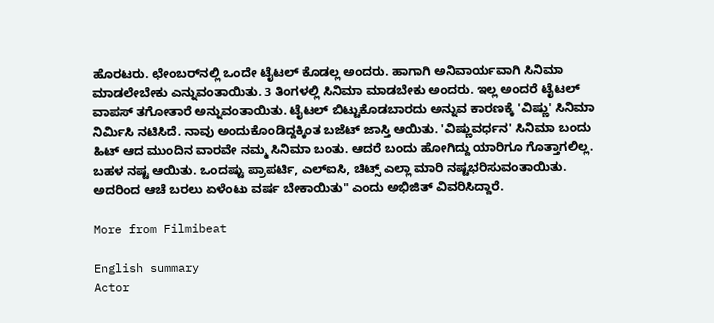ಹೊರಟರು. ಛೇಂಬರ್‌ನಲ್ಲಿ ಒಂದೇ ಟೈಟಲ್ ಕೊಡಲ್ಲ ಅಂದರು. ಹಾಗಾಗಿ ಅನಿವಾರ್ಯವಾಗಿ ಸಿನಿಮಾ ಮಾಡಲೇಬೇಕು ಎನ್ನುವಂತಾಯಿತು. 3 ತಿಂಗಳಲ್ಲಿ ಸಿನಿಮಾ ಮಾಡಬೇಕು ಅಂದರು. ಇಲ್ಲ ಅಂದರೆ ಟೈಟಲ್ ವಾಪಸ್ ತಗೋತಾರೆ ಅನ್ನುವಂತಾಯಿತು. ಟೈಟಲ್ ಬಿಟ್ಟುಕೊಡಬಾರದು ಅನ್ನುವ ಕಾರಣಕ್ಕೆ 'ವಿಷ್ಣು' ಸಿನಿಮಾ ನಿರ್ಮಿಸಿ ನಟಿಸಿದೆ. ನಾವು ಅಂದುಕೊಂಡಿದ್ದಕ್ಕಿಂತ ಬಜೆಟ್ ಜಾಸ್ತಿ ಆಯಿತು. 'ವಿಷ್ಣುವರ್ಧನ' ಸಿನಿಮಾ ಬಂದು ಹಿಟ್ ಆದ ಮುಂದಿನ ವಾರವೇ ನಮ್ಮ ಸಿನಿಮಾ ಬಂತು. ಆದರೆ ಬಂದು ಹೋಗಿದ್ದು ಯಾರಿಗೂ ಗೊತ್ತಾಗಲಿಲ್ಲ. ಬಹಳ ನಷ್ಟ ಆಯಿತು. ಒಂದಷ್ಟು ಪ್ರಾಪರ್ಟಿ, ಎಲ್‌ಐಸಿ, ಚಿಟ್ಸ್ ಎಲ್ಲಾ ಮಾರಿ ನಷ್ಟಭರಿಸುವಂತಾಯಿತು. ಅದರಿಂದ ಆಚೆ ಬರಲು ಏಳೆಂಟು ವರ್ಷ ಬೇಕಾಯಿತು" ಎಂದು ಅಭಿಜಿತ್ ವಿವರಿಸಿದ್ದಾರೆ.

More from Filmibeat

English summary
Actor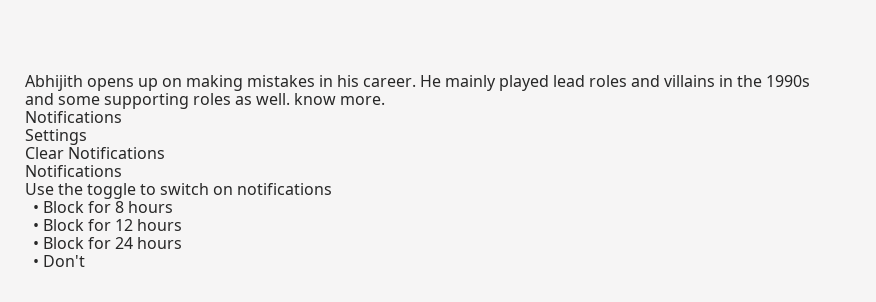Abhijith opens up on making mistakes in his career. He mainly played lead roles and villains in the 1990s and some supporting roles as well. know more.
Notifications
Settings
Clear Notifications
Notifications
Use the toggle to switch on notifications
  • Block for 8 hours
  • Block for 12 hours
  • Block for 24 hours
  • Don't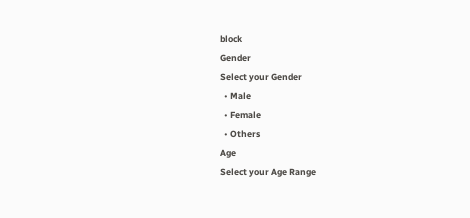block
Gender
Select your Gender
  • Male
  • Female
  • Others
Age
Select your Age Range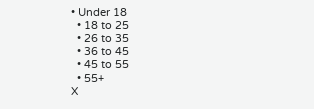• Under 18
  • 18 to 25
  • 26 to 35
  • 36 to 45
  • 45 to 55
  • 55+
X